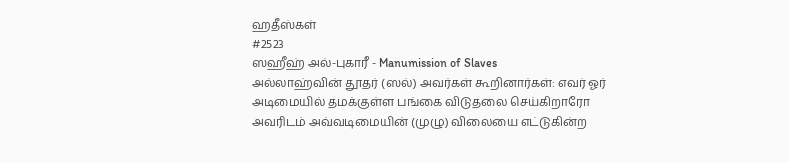ஹதீஸ்கள்
#2523
ஸஹீஹ் அல்-புகாரீ - Manumission of Slaves
அல்லாஹ்வின் தூதர் (ஸல்) அவர்கள் கூறினார்கள்: எவர் ஓர் அடிமையில் தமக்குள்ள பங்கை விடுதலை செய்கிறாரோ அவரிடம் அவ்வடிமையின் (முழு) விலையை எட்டுகின்ற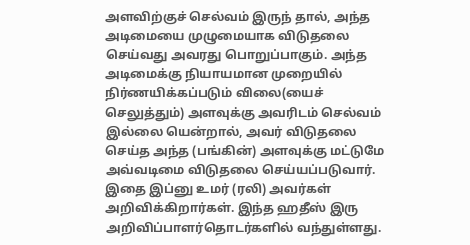அளவிற்குச் செல்வம் இருந் தால், அந்த அடிமையை முழுமையாக விடுதலை செய்வது அவரது பொறுப்பாகும். அந்த அடிமைக்கு நியாயமான முறையில் நிர்ணயிக்கப்படும் விலை(யைச் செலுத்தும்) அளவுக்கு அவரிடம் செல்வம் இல்லை யென்றால், அவர் விடுதலை செய்த அந்த (பங்கின்) அளவுக்கு மட்டுமே அவ்வடிமை விடுதலை செய்யப்படுவார். இதை இப்னு உமர் (ரலி) அவர்கள் அறிவிக்கிறார்கள். இந்த ஹதீஸ் இரு அறிவிப்பாளர்தொடர்களில் வந்துள்ளது.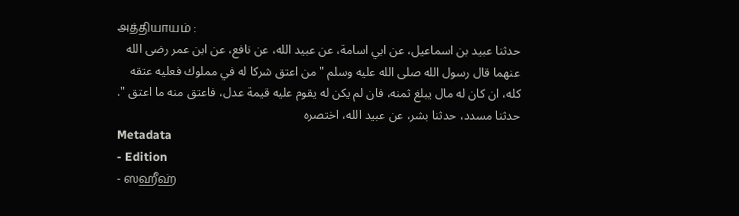அத்தியாயம் :
حدثنا عبيد بن اسماعيل، عن ابي اسامة، عن عبيد الله، عن نافع، عن ابن عمر رضى الله عنهما قال رسول الله صلى الله عليه وسلم " من اعتق شركا له في مملوك فعليه عتقه كله، ان كان له مال يبلغ ثمنه، فان لم يكن له يقوم عليه قيمة عدل، فاعتق منه ما اعتق ". حدثنا مسدد، حدثنا بشر، عن عبيد الله، اختصره
Metadata
- Edition
- ஸஹீஹ்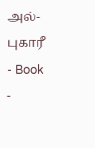அல்-புகாரீ
- Book
-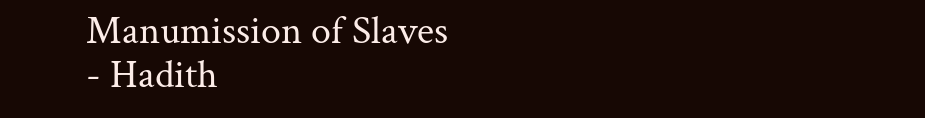Manumission of Slaves
- Hadith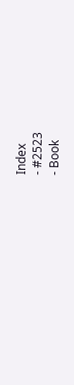Index
- #2523
- Book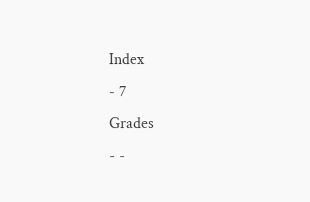Index
- 7
Grades
- -